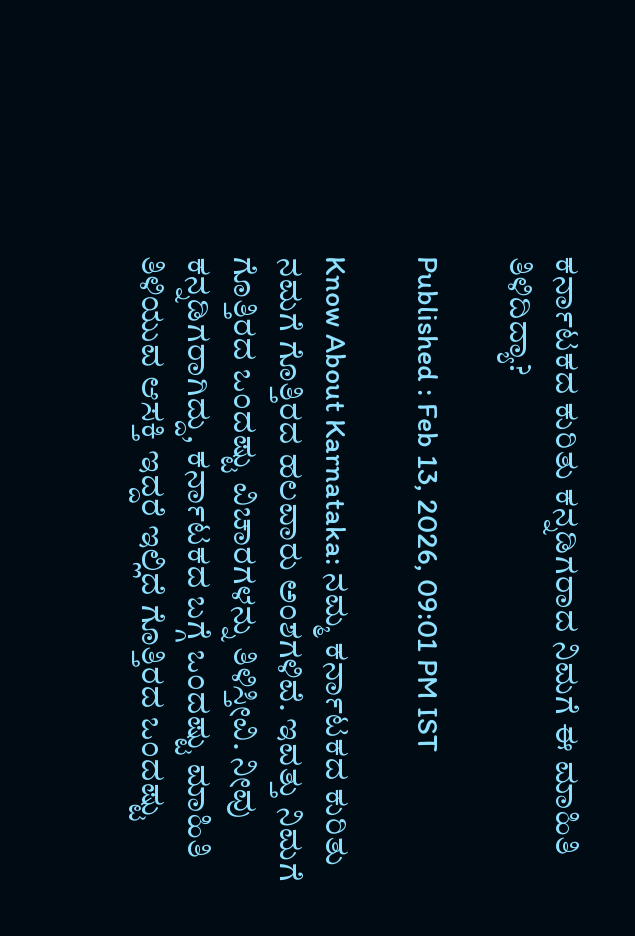ಕರ್ನಾಟಕದ ಕುರಿತು ಕನ್ನಡಿಗರಾದ ನಿಮಗೆ ಈ ಮಾಹಿತಿ ತಿಳಿದಿದ್ಯಾ?

Published : Feb 13, 2026, 09:01 PM IST

Know About Karnataka: ನಮ್ಮ ಕರ್ನಾಟಕದ ಕುರಿತು ನಮಗೆ ಗೊತ್ತಿರದ ಹಲವಾರು ಅಂಶಗಳಿವೆ. ಇವತ್ತು ನಿಮಗೆ ಗೊತ್ತಿರದ ಒಂದಷ್ಟು ವಿಚಾರಗಳನ್ನು ತಿಳಿಸ್ತೀವಿ. ನೀವು ಕನ್ನಡಿಗರಾಗಿದ್ದು, ಕರ್ನಾಟಕದ ಬಗ್ಗೆ ಒಂದಷ್ಟು ಮಾಹಿತಿ ತಿಳಿಯುವ ಆಸಕ್ತಿ ಇದ್ದರೆ ಇಲ್ಲಿದೆ ಗೊತ್ತಿರದ ಒಂದಷ್ಟು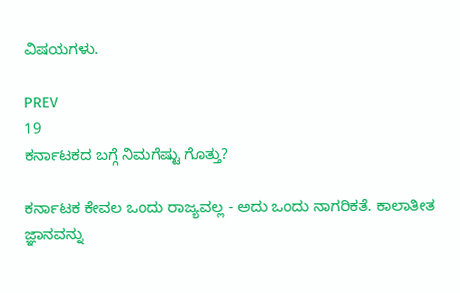ವಿಷಯಗಳು.

PREV
19
ಕರ್ನಾಟಕದ ಬಗ್ಗೆ ನಿಮಗೆಷ್ಟು ಗೊತ್ತು?

ಕರ್ನಾಟಕ ಕೇವಲ ಒಂದು ರಾಜ್ಯವಲ್ಲ - ಅದು ಒಂದು ನಾಗರಿಕತೆ. ಕಾಲಾತೀತ ಜ್ಞಾನವನ್ನು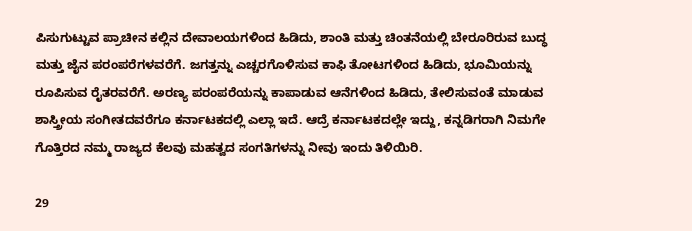ಪಿಸುಗುಟ್ಟುವ ಪ್ರಾಚೀನ ಕಲ್ಲಿನ ದೇವಾಲಯಗಳಿಂದ ಹಿಡಿದು, ಶಾಂತಿ ಮತ್ತು ಚಿಂತನೆಯಲ್ಲಿ ಬೇರೂರಿರುವ ಬುದ್ಧ ಮತ್ತು ಜೈನ ಪರಂಪರೆಗಳವರೆಗೆ. ಜಗತ್ತನ್ನು ಎಚ್ಚರಗೊಳಿಸುವ ಕಾಫಿ ತೋಟಗಳಿಂದ ಹಿಡಿದು, ಭೂಮಿಯನ್ನು ರೂಪಿಸುವ ರೈತರವರೆಗೆ. ಅರಣ್ಯ ಪರಂಪರೆಯನ್ನು ಕಾಪಾಡುವ ಆನೆಗಳಿಂದ ಹಿಡಿದು, ತೇಲಿಸುವಂತೆ ಮಾಡುವ ಶಾಸ್ತ್ರೀಯ ಸಂಗೀತದವರೆಗೂ ಕರ್ನಾಟಕದಲ್ಲಿ ಎಲ್ಲಾ ಇದೆ. ಆದ್ರೆ ಕರ್ನಾಟಕದಲ್ಲೇ ಇದ್ದು, ಕನ್ನಡಿಗರಾಗಿ ನಿಮಗೇ ಗೊತ್ತಿರದ ನಮ್ಮ ರಾಜ್ಯದ ಕೆಲವು ಮಹತ್ವದ ಸಂಗತಿಗಳನ್ನು ನೀವು ಇಂದು ತಿಳಿಯಿರಿ.

29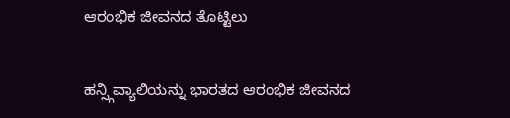ಆರಂಭಿಕ ಜೀವನದ ತೊಟ್ಟಿಲು

ಹನ್ಸ್ಗಿವ್ಯಾಲಿಯನ್ನು ಭಾರತದ ಆರಂಭಿಕ ಜೀವನದ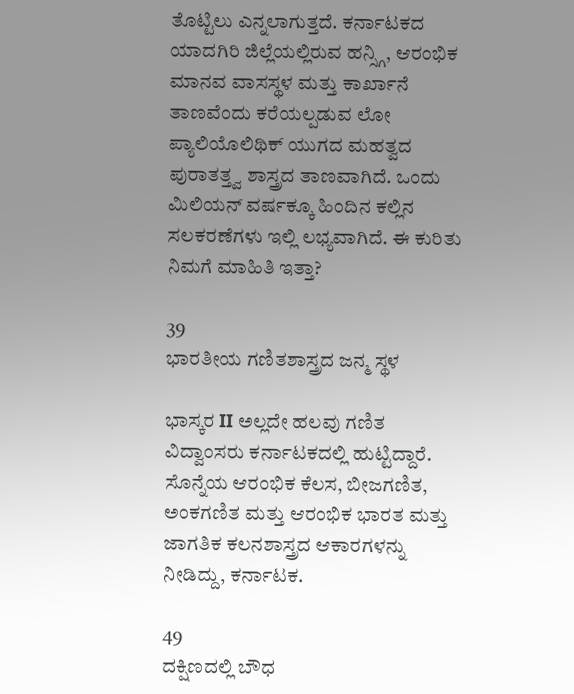ತೊಟ್ಟಿಲು ಎನ್ನಲಾಗುತ್ತದೆ. ಕರ್ನಾಟಕದ ಯಾದಗಿರಿ ಜಿಲ್ಲೆಯಲ್ಲಿರುವ ಹನ್ಸ್ಗಿ, ಆರಂಭಿಕ ಮಾನವ ವಾಸಸ್ಥಳ ಮತ್ತು ಕಾರ್ಖಾನೆ ತಾಣವೆಂದು ಕರೆಯಲ್ಪಡುವ ಲೋ ಪ್ಯಾಲಿಯೊಲಿಥಿಕ್ ಯುಗದ ಮಹತ್ವದ ಪುರಾತತ್ತ್ವ ಶಾಸ್ತ್ರದ ತಾಣವಾಗಿದೆ. ಒಂದು ಮಿಲಿಯನ್ ವರ್ಷಕ್ಕೂ ಹಿಂದಿನ ಕಲ್ಲಿನ ಸಲಕರಣೆಗಳು ಇಲ್ಲಿ ಲಭ್ಯವಾಗಿದೆ. ಈ ಕುರಿತು ನಿಮಗೆ ಮಾಹಿತಿ ಇತ್ತಾ?

39
ಭಾರತೀಯ ಗಣಿತಶಾಸ್ತ್ರದ ಜನ್ಮ ಸ್ಥಳ

ಭಾಸ್ಕರ II ಅಲ್ಲದೇ ಹಲವು ಗಣಿತ ವಿದ್ವಾಂಸರು ಕರ್ನಾಟಕದಲ್ಲಿ ಹುಟ್ಟಿದ್ದಾರೆ. ಸೊನ್ನೆಯ ಆರಂಭಿಕ ಕೆಲಸ, ಬೀಜಗಣಿತ, ಅಂಕಗಣಿತ ಮತ್ತು ಆರಂಭಿಕ ಭಾರತ ಮತ್ತು ಜಾಗತಿಕ ಕಲನಶಾಸ್ತ್ರದ ಆಕಾರಗಳನ್ನು ನೀಡಿದ್ದು, ಕರ್ನಾಟಕ.

49
ದಕ್ಷಿಣದಲ್ಲಿ ಬೌಧ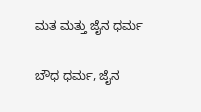ಮತ ಮತ್ತು ಜೈನ ಧರ್ಮ

ಬೌಧ ಧರ್ಮ, ಜೈನ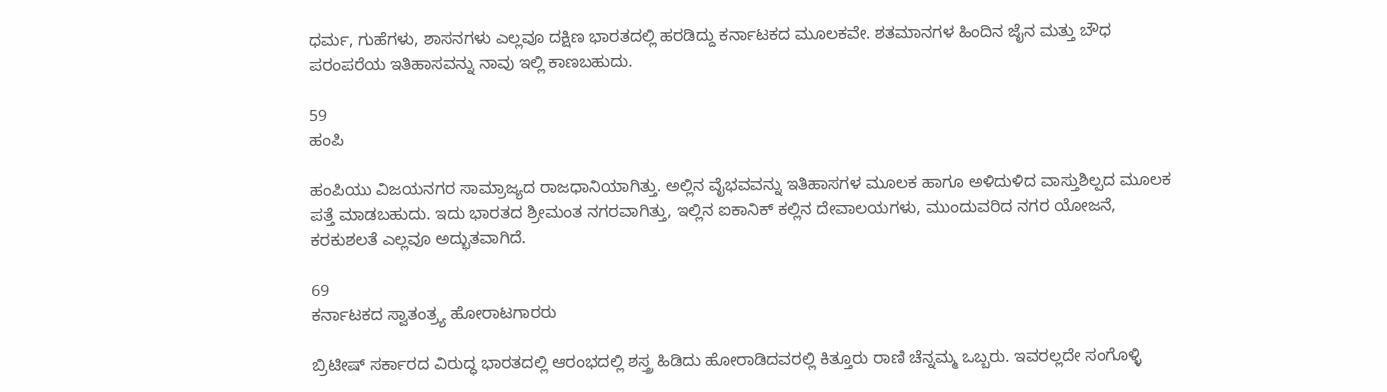ಧರ್ಮ, ಗುಹೆಗಳು, ಶಾಸನಗಳು ಎಲ್ಲವೂ ದಕ್ಷಿಣ ಭಾರತದಲ್ಲಿ ಹರಡಿದ್ದು ಕರ್ನಾಟಕದ ಮೂಲಕವೇ. ಶತಮಾನಗಳ ಹಿಂದಿನ ಜೈನ ಮತ್ತು ಬೌಧ ಪರಂಪರೆಯ ಇತಿಹಾಸವನ್ನು ನಾವು ಇಲ್ಲಿ ಕಾಣಬಹುದು.

59
ಹಂಪಿ

ಹಂಪಿಯು ವಿಜಯನಗರ ಸಾಮ್ರಾಜ್ಯದ ರಾಜಧಾನಿಯಾಗಿತ್ತು. ಅಲ್ಲಿನ ವೈಭವವನ್ನು ಇತಿಹಾಸಗಳ ಮೂಲಕ ಹಾಗೂ ಅಳಿದುಳಿದ ವಾಸ್ತುಶಿಲ್ಪದ ಮೂಲಕ ಪತ್ತೆ ಮಾಡಬಹುದು. ಇದು ಭಾರತದ ಶ್ರೀಮಂತ ನಗರವಾಗಿತ್ತು, ಇಲ್ಲಿನ ಐಕಾನಿಕ್ ಕಲ್ಲಿನ ದೇವಾಲಯಗಳು, ಮುಂದುವರಿದ ನಗರ ಯೋಜನೆ, ಕರಕುಶಲತೆ ಎಲ್ಲವೂ ಅದ್ಭುತವಾಗಿದೆ.

69
ಕರ್ನಾಟಕದ ಸ್ವಾತಂತ್ರ್ಯ ಹೋರಾಟಗಾರರು

ಬ್ರಿಟೀಷ್ ಸರ್ಕಾರದ ವಿರುದ್ಧ ಭಾರತದಲ್ಲಿ ಆರಂಭದಲ್ಲಿ ಶಸ್ತ್ರ ಹಿಡಿದು ಹೋರಾಡಿದವರಲ್ಲಿ ಕಿತ್ತೂರು ರಾಣಿ ಚೆನ್ನಮ್ಮ ಒಬ್ಬರು. ಇವರಲ್ಲದೇ ಸಂಗೊಳ್ಳಿ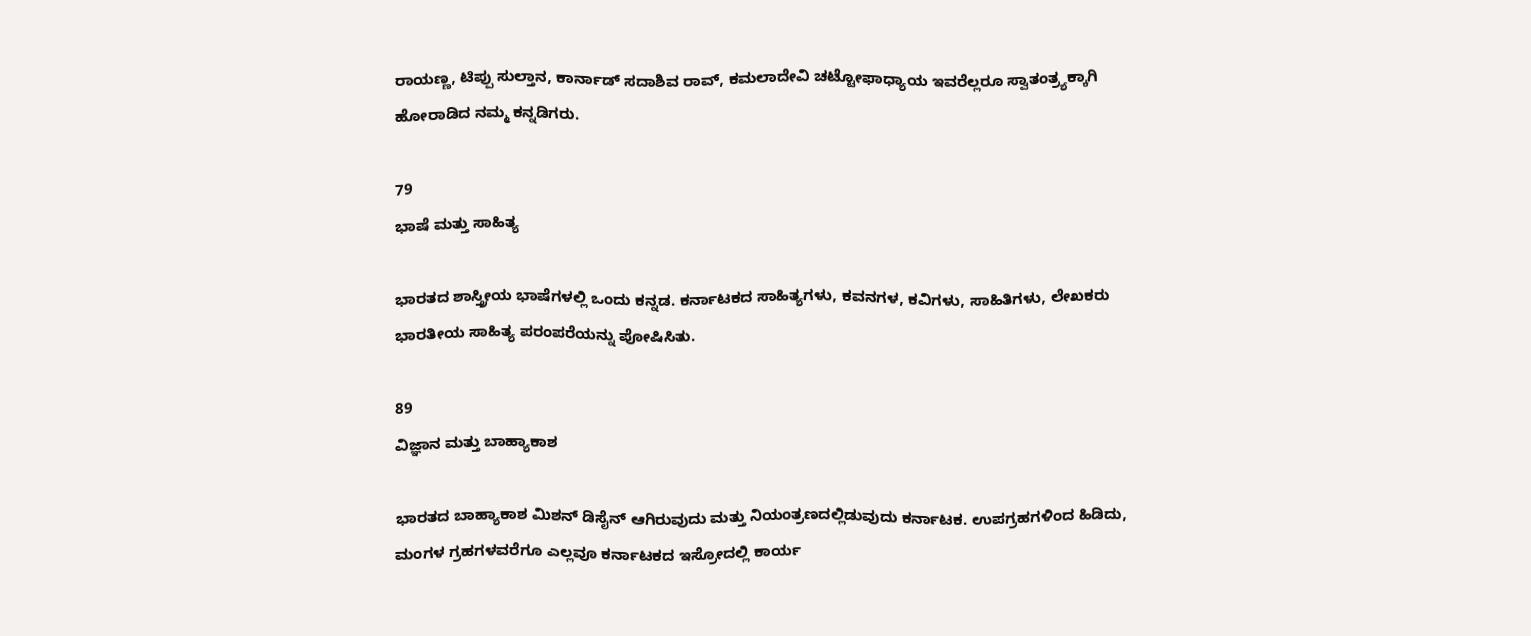ರಾಯಣ್ಣ, ಟಿಪ್ಪು ಸುಲ್ತಾನ, ಕಾರ್ನಾಡ್ ಸದಾಶಿವ ರಾವ್, ಕಮಲಾದೇವಿ ಚಟ್ಟೋಫಾಧ್ಯಾಯ ಇವರೆಲ್ಲರೂ ಸ್ವಾತಂತ್ರ್ಯಕ್ಕಾಗಿ ಹೋರಾಡಿದ ನಮ್ಮ ಕನ್ನಡಿಗರು.

79
ಭಾಷೆ ಮತ್ತು ಸಾಹಿತ್ಯ

ಭಾರತದ ಶಾಸ್ತ್ರೀಯ ಭಾಷೆಗಳಲ್ಲಿ ಒಂದು ಕನ್ನಡ. ಕರ್ನಾಟಕದ ಸಾಹಿತ್ಯಗಳು, ಕವನಗಳ, ಕವಿಗಳು, ಸಾಹಿತಿಗಳು, ಲೇಖಕರು ಭಾರತೀಯ ಸಾಹಿತ್ಯ ಪರಂಪರೆಯನ್ನು ಪೋಷಿಸಿತು.

89
ವಿಜ್ಞಾನ ಮತ್ತು ಬಾಹ್ಯಾಕಾಶ

ಭಾರತದ ಬಾಹ್ಯಾಕಾಶ ಮಿಶನ್ ಡಿಸೈನ್ ಆಗಿರುವುದು ಮತ್ತು ನಿಯಂತ್ರಣದಲ್ಲಿಡುವುದು ಕರ್ನಾಟಕ. ಉಪಗ್ರಹಗಳಿಂದ ಹಿಡಿದು, ಮಂಗಳ ಗ್ರಹಗಳವರೆಗೂ ಎಲ್ಲವೂ ಕರ್ನಾಟಕದ ಇಸ್ರೋದಲ್ಲಿ ಕಾರ್ಯ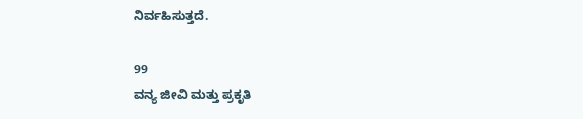ನಿರ್ವಹಿಸುತ್ತದೆ.

99
ವನ್ಯ ಜೀವಿ ಮತ್ತು ಪ್ರಕೃತಿ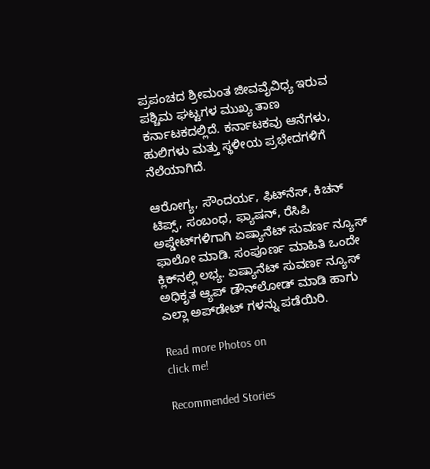ಪ್ರಪಂಚದ ಶ್ರೀಮಂತ ಜೀವವೈವಿಧ್ಯ ಇರುವ ಪಶ್ಚಿಮ ಘಟ್ಟಗಳ ಮುಖ್ಯ ತಾಣ ಕರ್ನಾಟಕದಲ್ಲಿದೆ. ಕರ್ನಾಟಕವು ಆನೆಗಳು, ಹುಲಿಗಳು ಮತ್ತು ಸ್ಥಳೀಯ ಪ್ರಭೇದಗಳಿಗೆ ನೆಲೆಯಾಗಿದೆ.

ಆರೋಗ್ಯ, ಸೌಂದರ್ಯ, ಫಿಟ್‌ನೆಸ್, ಕಿಚನ್ ಟಿಪ್ಸ್‌, ಸಂಬಂಧ, ಫ್ಯಾಷನ್, ರೆಸಿಪಿ ಅಪ್ಡೇಟ್‌ಗಳಿಗಾಗಿ ಏಷ್ಯಾನೆಟ್ ಸುವರ್ಣ ನ್ಯೂಸ್‌ ಫಾಲೋ ಮಾಡಿ. ಸಂಪೂರ್ಣ ಮಾಹಿತಿ ಒಂದೇ ಕ್ಲಿಕ್‌ನಲ್ಲಿ ಲಭ್ಯ. ಏಷ್ಯಾನೆಟ್ ಸುವರ್ಣ ನ್ಯೂಸ್ ಅಧಿಕೃತ ಆ್ಯಪ್ ಡೌನ್‌ಲೋಡ್ ಮಾಡಿ ಹಾಗು ಎಲ್ಲಾ ಅಪ್‌ಡೇಟ್ ಗಳನ್ನು ಪಡೆಯಿರಿ.

Read more Photos on
click me!

Recommended Stories